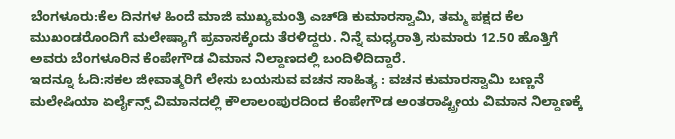ಬೆಂಗಳೂರು:ಕೆಲ ದಿನಗಳ ಹಿಂದೆ ಮಾಜಿ ಮುಖ್ಯಮಂತ್ರಿ ಎಚ್‍ಡಿ ಕುಮಾರಸ್ವಾಮಿ, ತಮ್ಮ ಪಕ್ಷದ ಕೆಲ ಮುಖಂಡರೊಂದಿಗೆ ಮಲೇಷ್ಯಾಗೆ ಪ್ರವಾಸಕ್ಕೆಂದು ತೆರಳಿದ್ದರು. ನಿನ್ನೆ ಮಧ್ಯರಾತ್ರಿ ಸುಮಾರು 12.50 ಹೊತ್ತಿಗೆ ಅವರು ಬೆಂಗಳೂರಿನ ಕೆಂಪೇಗೌಡ ವಿಮಾನ ನಿಲ್ದಾಣದಲ್ಲಿ ಬಂದಿಳಿದಿದ್ದಾರೆ.
ಇದನ್ನೂ ಓದಿ:ಸಕಲ ಜೀವಾತ್ಮರಿಗೆ ಲೇಸು ಬಯಸುವ ವಚನ ಸಾಹಿತ್ಯ : ವಚನ ಕುಮಾರಸ್ವಾಮಿ ಬಣ್ಣನೆ
ಮಲೇಷಿಯಾ ಏರ್ಲೈನ್ಸ್ ವಿಮಾನದಲ್ಲಿ ಕೌಲಾಲಂಪುರದಿಂದ ಕೆಂಪೇಗೌಡ ಅಂತರಾಷ್ಟ್ರೀಯ ವಿಮಾನ ನಿಲ್ದಾಣಕ್ಕೆ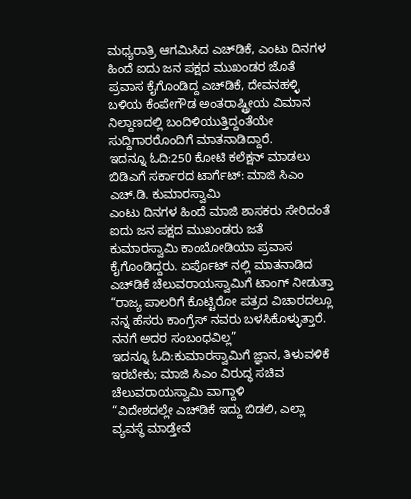ಮಧ್ಯರಾತ್ರಿ ಆಗಮಿಸಿದ ಎಚ್‍ಡಿಕೆ, ಎಂಟು ದಿನಗಳ ಹಿಂದೆ ಐದು ಜನ ಪಕ್ಷದ ಮುಖಂಡರ ಜೊತೆ ಪ್ರವಾಸ ಕೈಗೊಂಡಿದ್ದ ಎಚ್‍ಡಿಕೆ, ದೇವನಹಳ್ಳಿ ಬಳಿಯ ಕೆಂಪೇಗೌಡ ಅಂತರಾಷ್ಟ್ರೀಯ ವಿಮಾನ ನಿಲ್ದಾಣದಲ್ಲಿ ಬಂದಿಳಿಯುತ್ತಿದ್ದಂತೆಯೇ ಸುದ್ದಿಗಾರರೊಂದಿಗೆ ಮಾತನಾಡಿದ್ದಾರೆ.
ಇದನ್ನೂ ಓದಿ:250 ಕೋಟಿ ಕಲೆಕ್ಷನ್ ಮಾಡಲು ಬಿಡಿಎಗೆ ಸರ್ಕಾರದ ಟಾರ್ಗೆಟ್: ಮಾಜಿ ಸಿಎಂ ಎಚ್.ಡಿ. ಕುಮಾರಸ್ವಾಮಿ
ಎಂಟು ದಿನಗಳ ಹಿಂದೆ ಮಾಜಿ ಶಾಸಕರು ಸೇರಿದಂತೆ ಐದು ಜನ ಪಕ್ಷದ ಮುಖಂಡರು ಜತೆ ಕುಮಾರಸ್ವಾಮಿ ಕಾಂಬೋಡಿಯಾ ಪ್ರವಾಸ ಕೈಗೊಂಡಿದ್ದರು. ಏರ್ಪೊಟ್ ನಲ್ಲಿ ಮಾತನಾಡಿದ ಎಚ್‍ಡಿಕೆ ಚೆಲುವರಾಯಸ್ವಾಮಿಗೆ ಟಾಂಗ್ ನೀಡುತ್ತಾ “ರಾಜ್ಯ ಪಾಲರಿಗೆ ಕೊಟ್ಟಿರೋ ಪತ್ರದ ವಿಚಾರದಲ್ಲೂ ನನ್ನ ಹೆಸರು ಕಾಂಗ್ರೆಸ್ ನವರು ಬಳಸಿಕೊಳ್ಳುತ್ತಾರೆ. ನನಗೆ ಅದರ ಸಂಬಂಧವಿಲ್ಲ”
ಇದನ್ನೂ ಓದಿ:ಕುಮಾರಸ್ವಾಮಿಗೆ ಜ್ಞಾನ, ತಿಳುವಳಿಕೆ ಇರಬೇಕು; ಮಾಜಿ ಸಿಎಂ ವಿರುದ್ಧ ಸಚಿವ ಚೆಲುವರಾಯಸ್ವಾಮಿ ವಾಗ್ದಾಳಿ
“ವಿದೇಶದಲ್ಲೇ ಎಚ್‍ಡಿಕೆ ಇದ್ದು ಬಿಡಲಿ, ಎಲ್ಲಾ ವ್ಯವಸ್ಥೆ ಮಾಡ್ತೇವೆ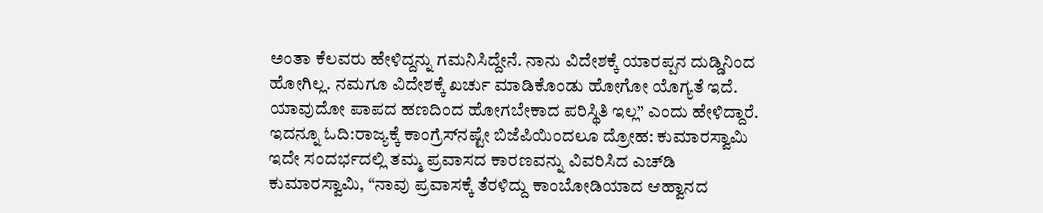ಅಂತಾ ಕೆಲವರು ಹೇಳಿದ್ದನ್ನು ಗಮನಿಸಿದ್ದೇನೆ. ನಾನು ವಿದೇಶಕ್ಕೆ ಯಾರಪ್ಪನ ದುಡ್ಡಿನಿಂದ ಹೋಗಿಲ್ಲ. ನಮಗೂ ವಿದೇಶಕ್ಕೆ ಖರ್ಚು ಮಾಡಿಕೊಂಡು ಹೋಗೋ ಯೊಗ್ಯತೆ ಇದೆ. ಯಾವುದೋ ಪಾಪದ ಹಣದಿಂದ ಹೋಗಬೇಕಾದ ಪರಿಸ್ಥಿತಿ ಇಲ್ಲ” ಎಂದು ಹೇಳಿದ್ದಾರೆ.
ಇದನ್ನೂ ಓದಿ:ರಾಜ್ಯಕ್ಕೆ ಕಾಂಗ್ರೆಸ್‌ನಷ್ಟೇ ಬಿಜೆಪಿಯಿಂದಲೂ ದ್ರೋಹ: ಕುಮಾರಸ್ವಾಮಿ
ಇದೇ ಸಂದರ್ಭದಲ್ಲಿ ತಮ್ಮ ಪ್ರವಾಸದ ಕಾರಣವನ್ನು ವಿವರಿಸಿದ ಎಚ್‍ಡಿ ಕುಮಾರಸ್ವಾಮಿ, “ನಾವು ಪ್ರವಾಸಕ್ಕೆ ತೆರಳಿದ್ದು ಕಾಂಬೋಡಿಯಾದ ಆಹ್ವಾನದ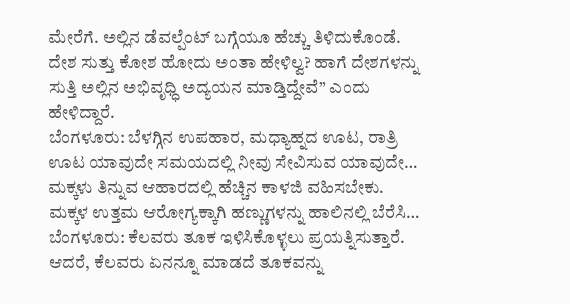ಮೇರೆಗೆ. ಅಲ್ಲಿನ ಡೆವಲ್ಪೆಂಟ್ ಬಗ್ಗೆಯೂ ಹೆಚ್ಚು ತಿಳಿದುಕೊಂಡೆ. ದೇಶ ಸುತ್ತು ಕೋಶ ಹೋದು ಅಂತಾ ಹೇಳಿಲ್ವ? ಹಾಗೆ ದೇಶಗಳನ್ನು ಸುತ್ತಿ ಅಲ್ಲಿನ ಅಭಿವೃಧ್ಧಿ ಅದ್ಯಯನ ಮಾಡ್ತಿದ್ದೇವೆ” ಎಂದು ಹೇಳಿದ್ದಾರೆ.
ಬೆಂಗಳೂರು: ಬೆಳಗ್ಗಿನ ಉಪಹಾರ, ಮಧ್ಯಾಹ್ನದ ಊಟ, ರಾತ್ರಿ ಊಟ ಯಾವುದೇ ಸಮಯದಲ್ಲಿ ನೀವು ಸೇವಿಸುವ ಯಾವುದೇ…
ಮಕ್ಕಳು ತಿನ್ನುವ ಆಹಾರದಲ್ಲಿ ಹೆಚ್ಚಿನ ಕಾಳಜಿ ವಹಿಸಬೇಕು. ಮಕ್ಕಳ ಉತ್ತಮ ಆರೋಗ್ಯಕ್ಕಾಗಿ ಹಣ್ಣುಗಳನ್ನು ಹಾಲಿನಲ್ಲಿ ಬೆರೆಸಿ…
ಬೆಂಗಳೂರು: ಕೆಲವರು ತೂಕ ಇಳಿಸಿಕೊಳ್ಳಲು ಪ್ರಯತ್ನಿಸುತ್ತಾರೆ. ಆದರೆ, ಕೆಲವರು ಏನನ್ನೂ ಮಾಡದೆ ತೂಕವನ್ನು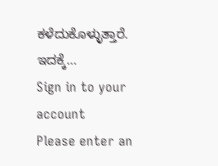ಕಳೆದುಕೊಳ್ಳುತ್ತಾರೆ. ಇದಕ್ಕೆ…
Sign in to your account
Please enter an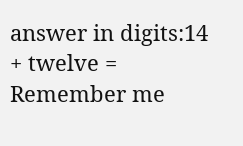answer in digits:14 + twelve =
Remember me